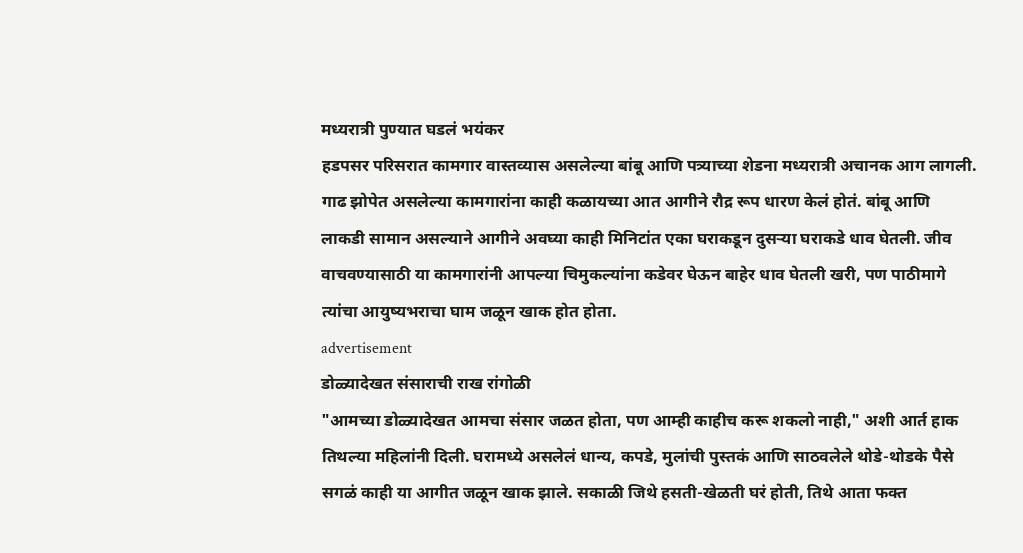मध्यरात्री पुण्यात घडलं भयंकर
हडपसर परिसरात कामगार वास्तव्यास असलेल्या बांबू आणि पत्र्याच्या शेडना मध्यरात्री अचानक आग लागली. गाढ झोपेत असलेल्या कामगारांना काही कळायच्या आत आगीने रौद्र रूप धारण केलं होतं. बांबू आणि लाकडी सामान असल्याने आगीने अवघ्या काही मिनिटांत एका घराकडून दुसऱ्या घराकडे धाव घेतली. जीव वाचवण्यासाठी या कामगारांनी आपल्या चिमुकल्यांना कडेवर घेऊन बाहेर धाव घेतली खरी, पण पाठीमागे त्यांचा आयुष्यभराचा घाम जळून खाक होत होता.
advertisement
डोळ्यादेखत संसाराची राख रांगोळी
"आमच्या डोळ्यादेखत आमचा संसार जळत होता, पण आम्ही काहीच करू शकलो नाही," अशी आर्त हाक तिथल्या महिलांनी दिली. घरामध्ये असलेलं धान्य, कपडे, मुलांची पुस्तकं आणि साठवलेले थोडे-थोडके पैसे सगळं काही या आगीत जळून खाक झाले. सकाळी जिथे हसती-खेळती घरं होती, तिथे आता फक्त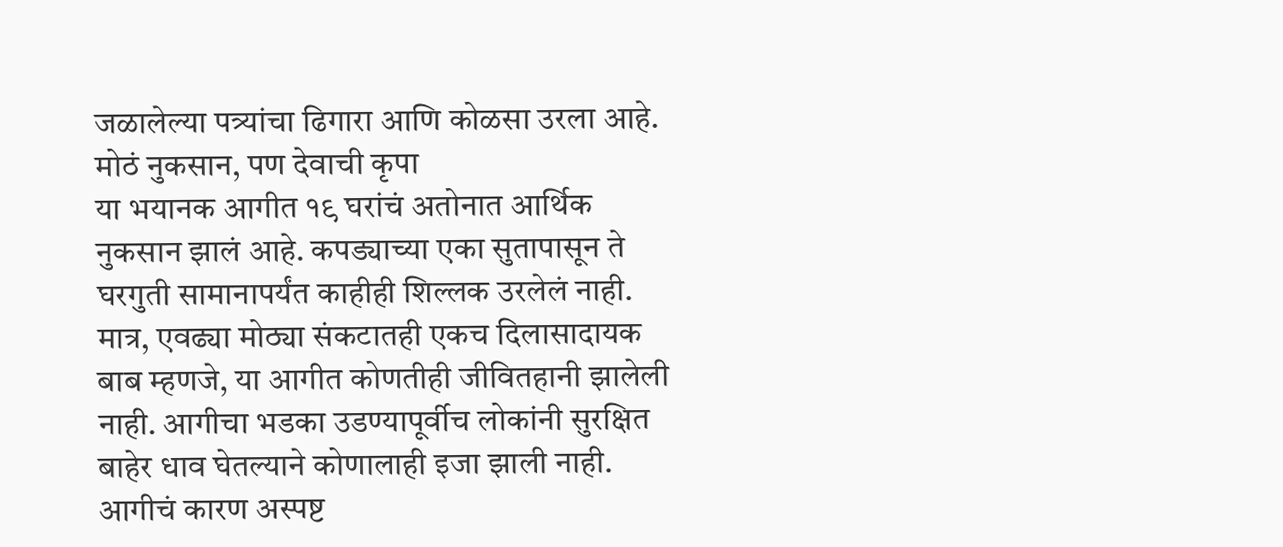जळालेल्या पत्र्यांचा ढिगारा आणि कोळसा उरला आहे.
मोठं नुकसान, पण देवाची कृपा
या भयानक आगीत १९ घरांचं अतोनात आर्थिक नुकसान झालं आहे. कपड्याच्या एका सुतापासून ते घरगुती सामानापर्यंत काहीही शिल्लक उरलेलं नाही. मात्र, एवढ्या मोठ्या संकटातही एकच दिलासादायक बाब म्हणजे, या आगीत कोणतीही जीवितहानी झालेली नाही. आगीचा भडका उडण्यापूर्वीच लोकांनी सुरक्षित बाहेर धाव घेतल्याने कोणालाही इजा झाली नाही.
आगीचं कारण अस्पष्ट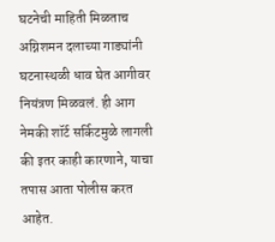घटनेची माहिती मिळताच अग्निशमन दलाच्या गाड्यांनी घटनास्थळी धाव घेत आगीवर नियंत्रण मिळवलं. ही आग नेमकी शॉर्ट सर्किटमुळे लागली की इतर काही कारणाने, याचा तपास आता पोलीस करत आहेत.